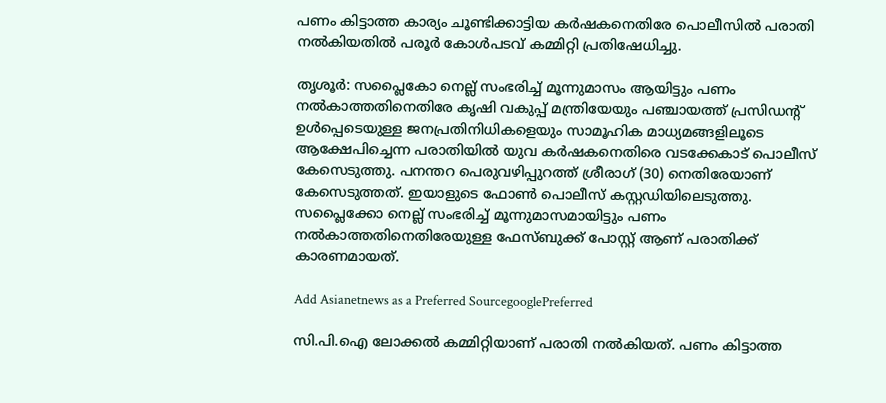പണം കിട്ടാത്ത കാര്യം ചൂണ്ടിക്കാട്ടിയ കര്‍ഷകനെതിരേ പൊലീസില്‍ പരാതി നല്‍കിയതില്‍ പരൂര്‍ കോള്‍പടവ് കമ്മിറ്റി പ്രതിഷേധിച്ചു.

തൃശൂര്‍: സപ്ലൈകോ നെല്ല് സംഭരിച്ച് മൂന്നുമാസം ആയിട്ടും പണം നല്‍കാത്തതിനെതിരേ കൃഷി വകുപ്പ് മന്ത്രിയേയും പഞ്ചായത്ത് പ്രസിഡന്റ് ഉള്‍പ്പെടെയുള്ള ജനപ്രതിനിധികളെയും സാമൂഹിക മാധ്യമങ്ങളിലൂടെ ആക്ഷേപിച്ചെന്ന പരാതിയില്‍ യുവ കര്‍ഷകനെതിരെ വടക്കേകാട് പൊലീസ് കേസെടുത്തു. പനന്തറ പെരുവഴിപ്പുറത്ത് ശ്രീരാഗ് (30) നെതിരേയാണ് കേസെടുത്തത്. ഇയാളുടെ ഫോണ്‍ പൊലീസ് കസ്റ്റഡിയിലെടുത്തു. സപ്ലൈക്കോ നെല്ല് സംഭരിച്ച് മൂന്നുമാസമായിട്ടും പണം നല്‍കാത്തതിനെതിരേയുള്ള ഫേസ്ബുക്ക് പോസ്റ്റ് ആണ് പരാതിക്ക് കാരണമായത്.

Add Asianetnews as a Preferred SourcegooglePreferred

സി.പി.ഐ ലോക്കല്‍ കമ്മിറ്റിയാണ് പരാതി നല്‍കിയത്. പണം കിട്ടാത്ത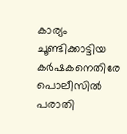കാര്യം ചൂണ്ടിക്കാട്ടിയ കര്‍ഷകനെതിരേ പൊലീസില്‍ പരാതി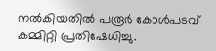നല്‍കിയതില്‍ പരൂര്‍ കോള്‍പടവ് കമ്മിറ്റി പ്രതിഷേധിച്ചു.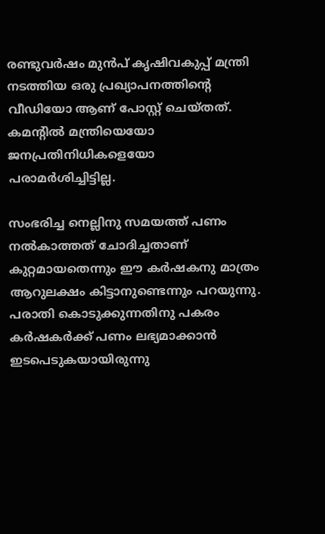രണ്ടുവര്‍ഷം മുന്‍പ് കൃഷിവകുപ്പ് മന്ത്രി നടത്തിയ ഒരു പ്രഖ്യാപനത്തിന്റെ വീഡിയോ ആണ് പോസ്റ്റ് ചെയ്തത്. കമന്റില്‍ മന്ത്രിയെയോ ജനപ്രതിനിധികളെയോ പരാമര്‍ശിച്ചിട്ടില്ല.

സംഭരിച്ച നെല്ലിനു സമയത്ത് പണം നല്‍കാത്തത് ചോദിച്ചതാണ് കുറ്റമായതെന്നും ഈ കര്‍ഷകനു മാത്രം ആറുലക്ഷം കിട്ടാനുണ്ടെന്നും പറയുന്നു. പരാതി കൊടുക്കുന്നതിനു പകരം കര്‍ഷകര്‍ക്ക് പണം ലഭ്യമാക്കാന്‍ ഇടപെടുകയായിരുന്നു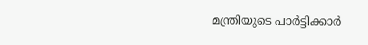മന്ത്രിയുടെ പാര്‍ട്ടിക്കാര്‍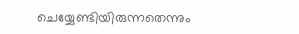ചെയ്യേണ്ടിയിരുന്നതെന്നും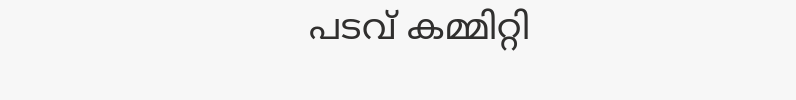പടവ് കമ്മിറ്റി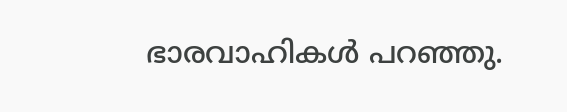ഭാരവാഹികള്‍ പറഞ്ഞു.